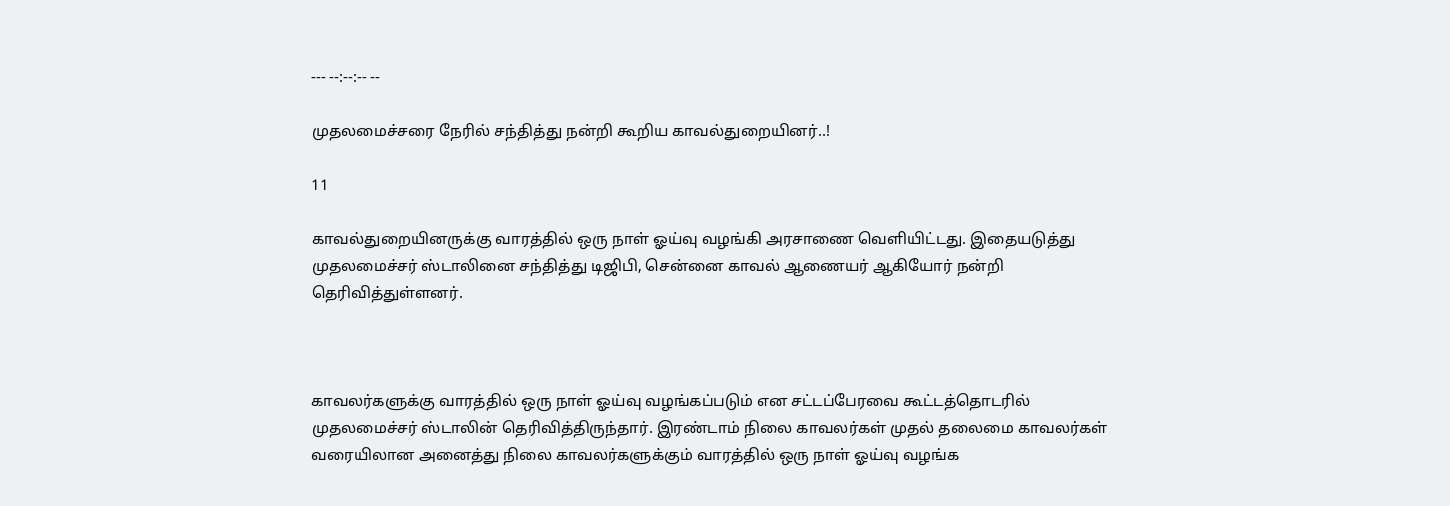--- --:--:-- --

முதலமைச்சரை நேரில் சந்தித்து நன்றி கூறிய காவல்துறையினர்..!

11

காவல்துறையினருக்கு வாரத்தில் ஒரு நாள் ஓய்வு வழங்கி அரசாணை வெளியிட்டது. இதையடுத்து முதலமைச்சர் ஸ்டாலினை சந்தித்து டிஜிபி, சென்னை காவல் ஆணையர் ஆகியோர் நன்றி தெரிவித்துள்ளனர்.



காவலர்களுக்கு வாரத்தில் ஒரு நாள் ஓய்வு வழங்கப்படும் என சட்டப்பேரவை கூட்டத்தொடரில் முதலமைச்சர் ஸ்டாலின் தெரிவித்திருந்தார். இரண்டாம் நிலை காவலர்கள் முதல் தலைமை காவலர்கள் வரையிலான அனைத்து நிலை காவலர்களுக்கும் வாரத்தில் ஒரு நாள் ஓய்வு வழங்க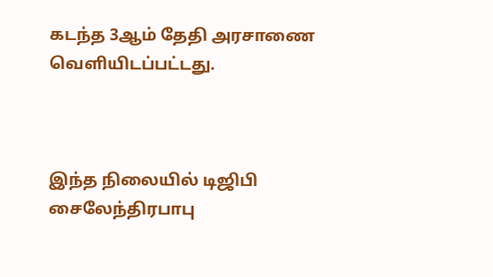கடந்த 3ஆம் தேதி அரசாணை வெளியிடப்பட்டது.



இந்த நிலையில் டிஜிபி சைலேந்திரபாபு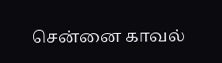சென்னை காவல்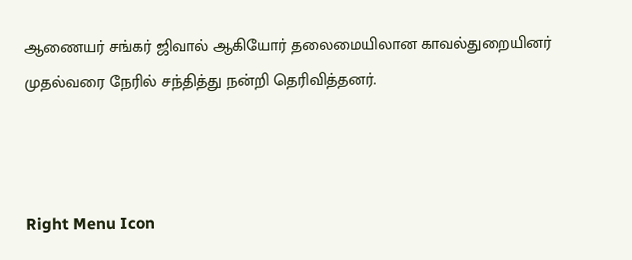ஆணையர் சங்கர் ஜிவால் ஆகியோர் தலைமையிலான காவல்துறையினர் முதல்வரை நேரில் சந்தித்து நன்றி தெரிவித்தனர்.



Right Menu Icon